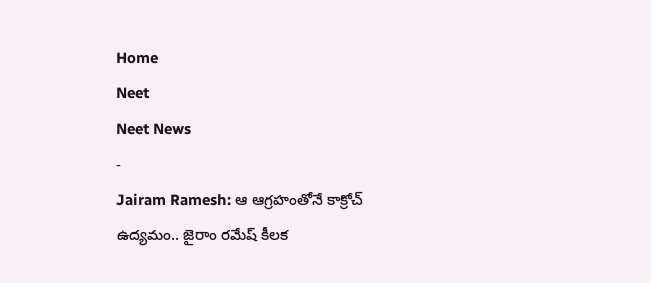Home
Neet
Neet News
-
Jairam Ramesh: ఆ ఆగ్రహంతోనే కాక్రోచ్ ఉద్యమం.. జైరాం రమేష్ కీలక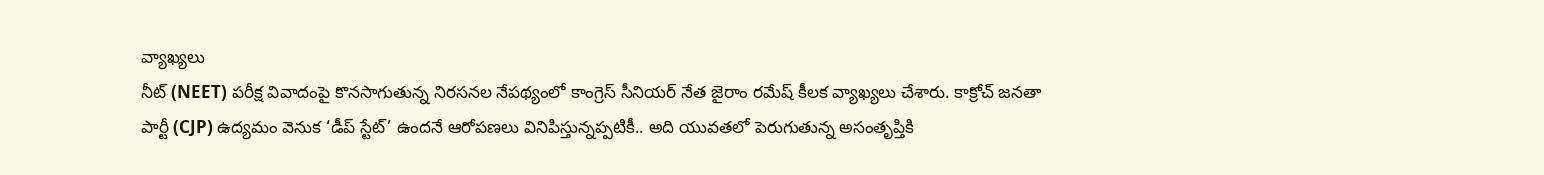వ్యాఖ్యలు
నీట్ (NEET) పరీక్ష వివాదంపై కొనసాగుతున్న నిరసనల నేపథ్యంలో కాంగ్రెస్ సీనియర్ నేత జైరాం రమేష్ కీలక వ్యాఖ్యలు చేశారు. కాక్రోచ్ జనతా పార్టీ (CJP) ఉద్యమం వెనుక ‘డీప్ స్టేట్’ ఉందనే ఆరోపణలు వినిపిస్తున్నప్పటికీ.. అది యువతలో పెరుగుతున్న అసంతృప్తికి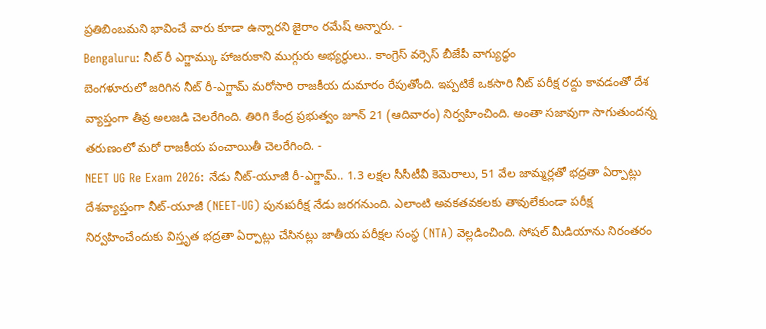ప్రతిబింబమని భావించే వారు కూడా ఉన్నారని జైరాం రమేష్ అన్నారు. -
Bengaluru: నీట్ రీ ఎగ్జామ్కు హాజరుకాని ముగ్గురు అభ్యర్థులు.. కాంగ్రెస్ వర్సెస్ బీజేపీ వాగ్యుద్ధం
బెంగళూరులో జరిగిన నీట్ రీ-ఎగ్జామ్ మరోసారి రాజకీయ దుమారం రేపుతోంది. ఇప్పటికే ఒకసారి నీట్ పరీక్ష రద్దు కావడంతో దేశ వ్యాప్తంగా తీవ్ర అలజడి చెలరేగింది. తిరిగి కేంద్ర ప్రభుత్వం జూన్ 21 (ఆదివారం) నిర్వహించింది. అంతా సజావుగా సాగుతుందన్న తరుణంలో మరో రాజకీయ పంచాయితీ చెలరేగింది. -
NEET UG Re Exam 2026: నేడు నీట్-యూజీ రీ-ఎగ్జామ్.. 1.3 లక్షల సీసీటీవీ కెమెరాలు, 51 వేల జామ్మర్లతో భద్రతా ఏర్పాట్లు
దేశవ్యాప్తంగా నీట్-యూజీ (NEET-UG) పునఃపరీక్ష నేడు జరగనుంది. ఎలాంటి అవకతవకలకు తావులేకుండా పరీక్ష నిర్వహించేందుకు విస్తృత భద్రతా ఏర్పాట్లు చేసినట్లు జాతీయ పరీక్షల సంస్థ (NTA) వెల్లడించింది. సోషల్ మీడియాను నిరంతరం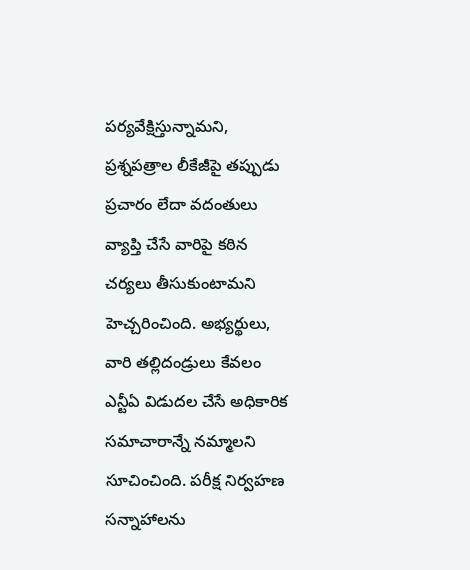పర్యవేక్షిస్తున్నామని, ప్రశ్నపత్రాల లీకేజీపై తప్పుడు ప్రచారం లేదా వదంతులు వ్యాప్తి చేసే వారిపై కఠిన చర్యలు తీసుకుంటామని హెచ్చరించింది. అభ్యర్థులు, వారి తల్లిదండ్రులు కేవలం ఎన్టీఏ విడుదల చేసే అధికారిక సమాచారాన్నే నమ్మాలని సూచించింది. పరీక్ష నిర్వహణ సన్నాహాలను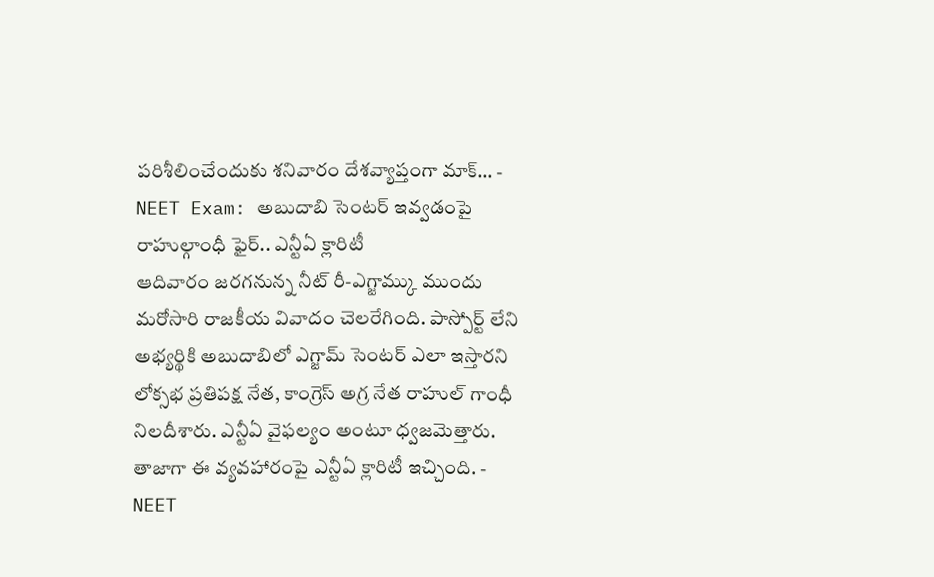పరిశీలించేందుకు శనివారం దేశవ్యాప్తంగా మాక్… -
NEET Exam: అబుదాబి సెంటర్ ఇవ్వడంపై రాహుల్గాంధీ ఫైర్.. ఎన్టీఏ క్లారిటీ
ఆదివారం జరగనున్న నీట్ రీ-ఎగ్జామ్కు ముందు మరోసారి రాజకీయ వివాదం చెలరేగింది. పాస్పోర్ట్ లేని అభ్యర్థికి అబుదాబిలో ఎగ్జామ్ సెంటర్ ఎలా ఇస్తారని లోక్సభ ప్రతిపక్ష నేత, కాంగ్రెస్ అగ్ర నేత రాహుల్ గాంధీ నిలదీశారు. ఎన్టీఏ వైఫల్యం అంటూ ధ్వజమెత్తారు. తాజాగా ఈ వ్యవహారంపై ఎన్టీఏ క్లారిటీ ఇచ్చింది. -
NEET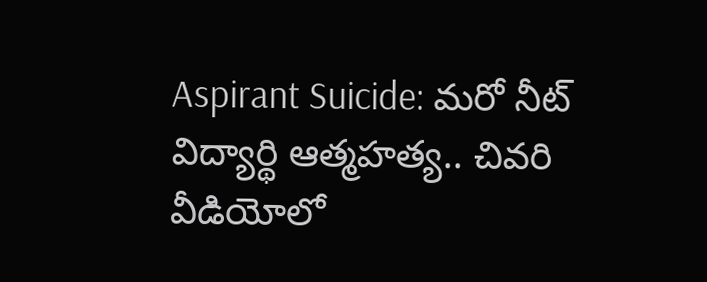Aspirant Suicide: మరో నీట్ విద్యార్థి ఆత్మహత్య.. చివరి వీడియోలో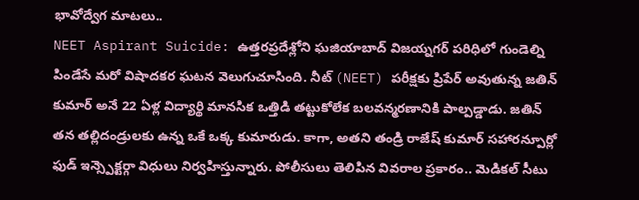భావోద్వేగ మాటలు..
NEET Aspirant Suicide: ఉత్తరప్రదేశ్లోని ఘజియాబాద్ విజయ్నగర్ పరిధిలో గుండెల్ని పిండేసే మరో విషాదకర ఘటన వెలుగుచూసింది. నీట్ (NEET) పరీక్షకు ప్రిపేర్ అవుతున్న జతిన్ కుమార్ అనే 22 ఏళ్ల విద్యార్థి మానసిక ఒత్తిడి తట్టుకోలేక బలవన్మరణానికి పాల్పడ్డాడు. జతిన్ తన తల్లిదండ్రులకు ఉన్న ఒకే ఒక్క కుమారుడు. కాగా, అతని తండ్రి రాజేష్ కుమార్ సహారన్పూర్లో ఫుడ్ ఇన్స్పెక్టర్గా విధులు నిర్వహిస్తున్నారు. పోలీసులు తెలిపిన వివరాల ప్రకారం.. మెడికల్ సీటు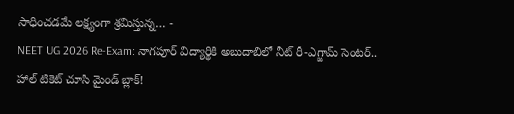సాధించడమే లక్ష్యంగా శ్రమిస్తున్న… -
NEET UG 2026 Re-Exam: నాగపూర్ విద్యార్థికి అబుదాబిలో నీట్ రీ-ఎగ్జామ్ సెంటర్.. హాల్ టికెట్ చూసి మైండ్ బ్లాక్!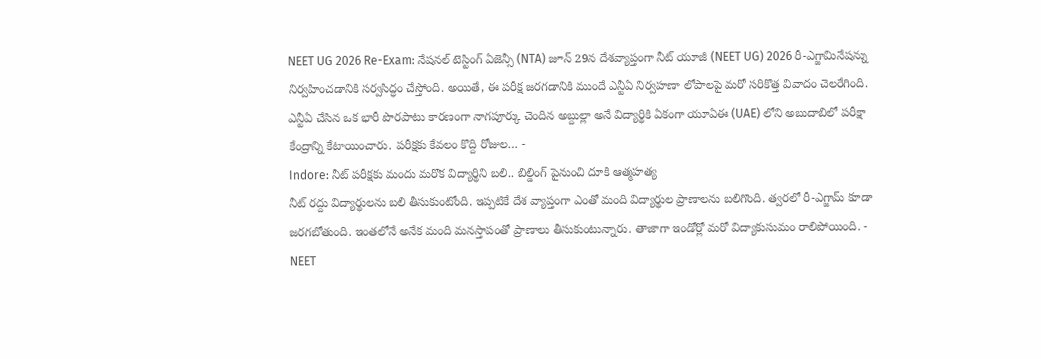NEET UG 2026 Re-Exam: నేషనల్ టెస్టింగ్ ఏజెన్సీ (NTA) జూన్ 29న దేశవ్యాప్తంగా నీట్ యూజీ (NEET UG) 2026 రీ-ఎగ్జామినేషన్ను నిర్వహించడానికి సర్వసిద్ధం చేస్తోంది. అయితే, ఈ పరీక్ష జరగడానికి ముందే ఎన్టీఏ నిర్వహణా లోపాలపై మరో సరికొత్త వివాదం చెలరేగింది. ఎన్టీఏ చేసిన ఒక భారీ పొరపాటు కారణంగా నాగపూర్కు చెందిన అబ్దుల్లా అనే విద్యార్థికి ఏకంగా యూఏఈ (UAE) లోని అబుదాబిలో పరీక్షా కేంద్రాన్ని కేటాయించారు. పరీక్షకు కేవలం కొద్ది రోజుల… -
Indore: నీట్ పరీక్షకు మందు మరొక విద్యార్థిని బలి.. బిల్డింగ్ పైనుంచి దూకి ఆత్మహత్య
నీట్ రద్దు విద్యార్థులను బలి తీసుకుంటోంది. ఇప్పటికే దేశ వ్యాప్తంగా ఎంతో మంది విద్యార్థుల ప్రాణాలను బలిగొంది. త్వరలో రీ-ఎగ్జామ్ కూడా జరగబోతుంది. ఇంతలోనే అనేక మంది మనస్తాపంతో ప్రాణాలు తీసుకుంటున్నారు. తాజాగా ఇండోర్లో మరో విద్యాకుసుమం రాలిపోయింది. -
NEET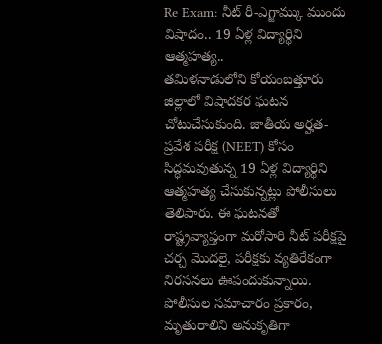Re Exam: నీట్ రీ-ఎగ్జామ్కు ముందు విషాదం.. 19 ఏళ్ల విద్యార్థిని ఆత్మహత్య..
తమిళనాడులోని కోయంబత్తూరు జిల్లాలో విషాదకర ఘటన చోటుచేసుకుంది. జాతీయ అర్హత-ప్రవేశ పరీక్ష (NEET) కోసం సిద్ధమవుతున్న 19 ఏళ్ల విద్యార్థిని ఆత్మహత్య చేసుకున్నట్లు పోలీసులు తెలిపారు. ఈ ఘటనతో రాష్ట్రవ్యాప్తంగా మరోసారి నీట్ పరీక్షపై చర్చ మొదలై, పరీక్షకు వ్యతిరేకంగా నిరసనలు ఊపందుకున్నాయి. పోలీసుల సమాచారం ప్రకారం, మృతురాలిని అనుకృతిగా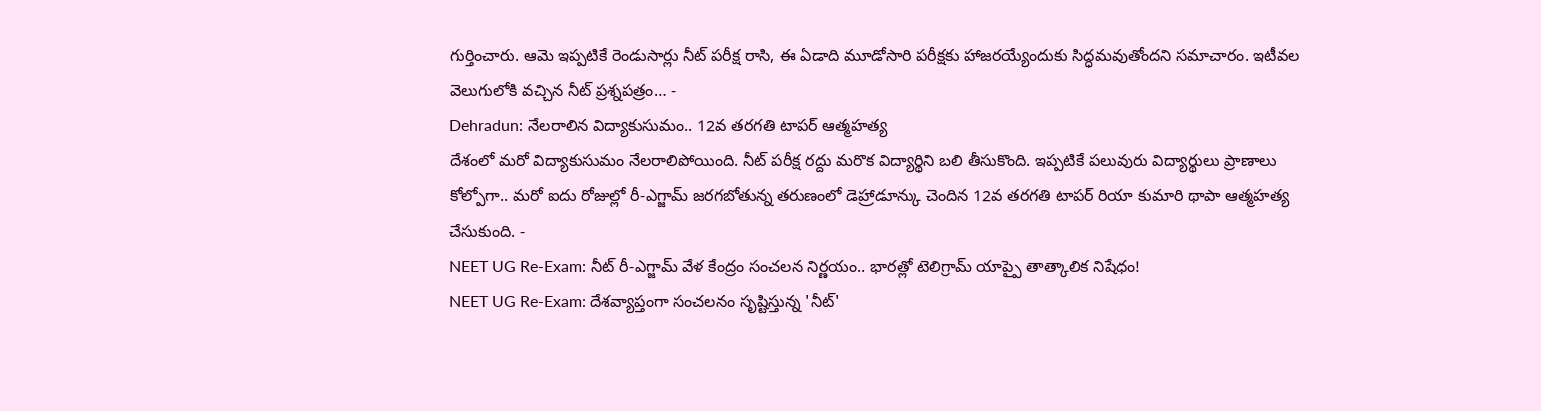గుర్తించారు. ఆమె ఇప్పటికే రెండుసార్లు నీట్ పరీక్ష రాసి, ఈ ఏడాది మూడోసారి పరీక్షకు హాజరయ్యేందుకు సిద్ధమవుతోందని సమాచారం. ఇటీవల వెలుగులోకి వచ్చిన నీట్ ప్రశ్నపత్రం… -
Dehradun: నేలరాలిన విద్యాకుసుమం.. 12వ తరగతి టాపర్ ఆత్మహత్య
దేశంలో మరో విద్యాకుసుమం నేలరాలిపోయింది. నీట్ పరీక్ష రద్దు మరొక విద్యార్థిని బలి తీసుకొంది. ఇప్పటికే పలువురు విద్యార్థులు ప్రాణాలు కోల్పోగా.. మరో ఐదు రోజుల్లో రీ-ఎగ్జామ్ జరగబోతున్న తరుణంలో డెహ్రాడూన్కు చెందిన 12వ తరగతి టాపర్ రియా కుమారి థాపా ఆత్మహత్య చేసుకుంది. -
NEET UG Re-Exam: నీట్ రీ-ఎగ్జామ్ వేళ కేంద్రం సంచలన నిర్ణయం.. భారత్లో టెలిగ్రామ్ యాప్పై తాత్కాలిక నిషేధం!
NEET UG Re-Exam: దేశవ్యాప్తంగా సంచలనం సృష్టిస్తున్న 'నీట్'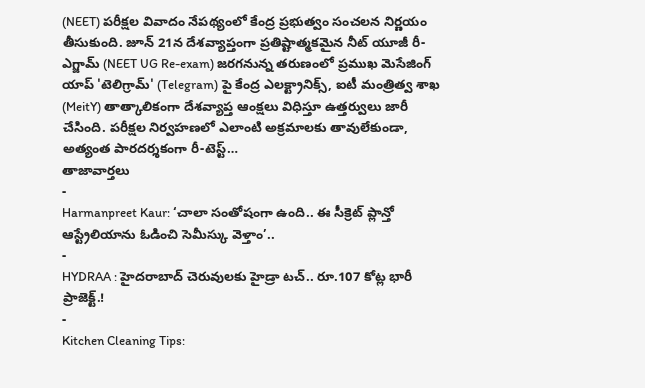(NEET) పరీక్షల వివాదం నేపథ్యంలో కేంద్ర ప్రభుత్వం సంచలన నిర్ణయం తీసుకుంది. జూన్ 21న దేశవ్యాప్తంగా ప్రతిష్టాత్మకమైన నీట్ యూజీ రీ-ఎగ్జామ్ (NEET UG Re-exam) జరగనున్న తరుణంలో ప్రముఖ మెసేజింగ్ యాప్ 'టెలిగ్రామ్' (Telegram) పై కేంద్ర ఎలక్ట్రానిక్స్, ఐటీ మంత్రిత్వ శాఖ (MeitY) తాత్కాలికంగా దేశవ్యాప్త ఆంక్షలు విధిస్తూ ఉత్తర్వులు జారీ చేసింది. పరీక్షల నిర్వహణలో ఎలాంటి అక్రమాలకు తావులేకుండా, అత్యంత పారదర్శకంగా రీ-టెస్ట్…
తాజావార్తలు
-
Harmanpreet Kaur: ‘చాలా సంతోషంగా ఉంది.. ఈ సీక్రెట్ ప్లాన్తో ఆస్ట్రేలియాను ఓడించి సెమీస్కు వెళ్తాం’..
-
HYDRAA : హైదరాబాద్ చెరువులకు హైడ్రా టచ్.. రూ.107 కోట్ల భారీ ప్రాజెక్ట్.!
-
Kitchen Cleaning Tips: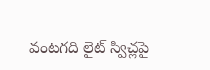వంటగది లైట్ స్విచ్లపై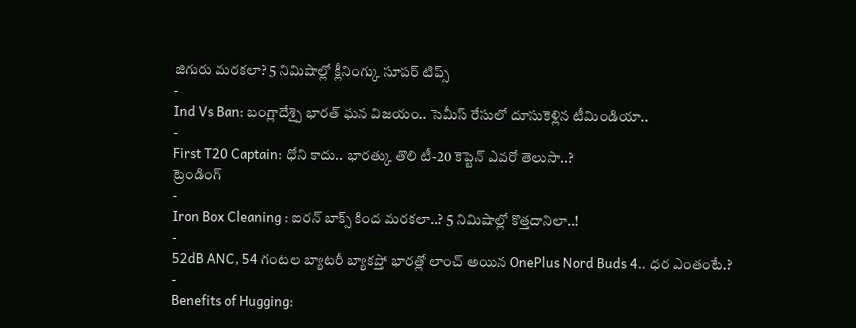జిగురు మరకలా? 5 నిమిషాల్లో క్లీనింగ్కు సూపర్ టిప్స్
-
Ind Vs Ban: బంగ్లాదేశ్పై భారత్ ఘన విజయం.. సెమీస్ రేసులో దూసుకెళ్లిన టీమిండియా..
-
First T20 Captain: ధోని కాదు.. భారత్కు తొలి టీ-20 కెప్టెన్ ఎవరో తెలుసా..?
ట్రెండింగ్
-
Iron Box Cleaning : ఐరన్ బాక్స్ కింద మరకలా..? 5 నిమిషాల్లో కొత్తదానిలా..!
-
52dB ANC, 54 గంటల బ్యాటరీ బ్యాకప్తో భారత్లో లాంచ్ అయిన OnePlus Nord Buds 4.. ధర ఎంతంటే.?
-
Benefits of Hugging: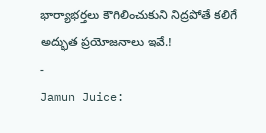భార్యాభర్తలు కౌగిలించుకుని నిద్రపోతే కలిగే అద్భుత ప్రయోజనాలు ఇవే.!
-
Jamun Juice: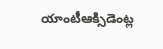యాంటీఆక్సిడెంట్ల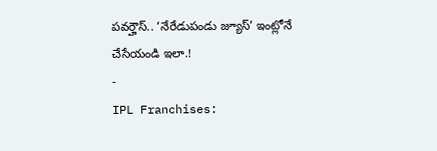పవర్హౌస్.. ‘నేరేడుపండు జ్యూస్’ ఇంట్లోనే చేసేయండి ఇలా.!
-
IPL Franchises: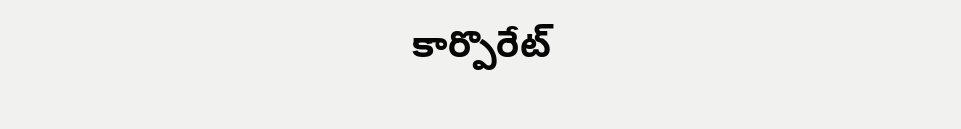కార్పొరేట్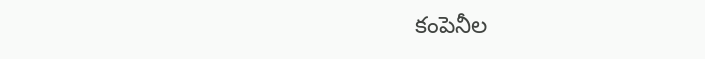కంపెనీల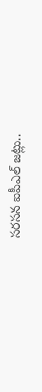సరసన ఐపీఎల్ జట్లు..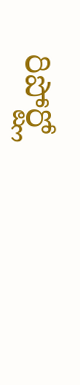రిపోర్ట్లో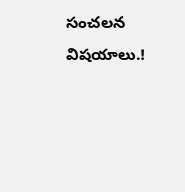సంచలన విషయాలు.!